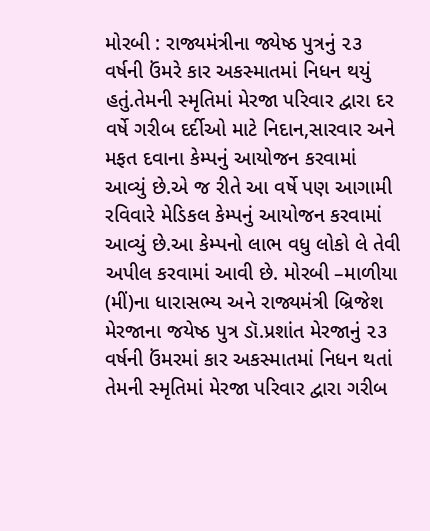મોરબી : રાજ્યમંત્રીના જ્યેષ્ઠ પુત્રનું ૨૩ વર્ષની ઉંમરે કાર અકસ્માતમાં નિધન થયું હતું.તેમની સ્મૃતિમાં મેરજા પરિવાર દ્વારા દર વર્ષે ગરીબ દર્દીઓ માટે નિદાન,સારવાર અને મફત દવાના કેમ્પનું આયોજન કરવામાં આવ્યું છે.એ જ રીતે આ વર્ષે પણ આગામી રવિવારે મેડિકલ કેમ્પનું આયોજન કરવામાં આવ્યું છે.આ કેમ્પનો લાભ વધુ લોકો લે તેવી અપીલ કરવામાં આવી છે. મોરબી –માળીયા (મીં)ના ધારાસભ્ય અને રાજ્યમંત્રી બ્રિજેશ મેરજાના જયેષ્ઠ પુત્ર ડૉ.પ્રશાંત મેરજાનું ૨૩ વર્ષની ઉંમરમાં કાર અકસ્માતમાં નિધન થતાં તેમની સ્મૃતિમાં મેરજા પરિવાર દ્વારા ગરીબ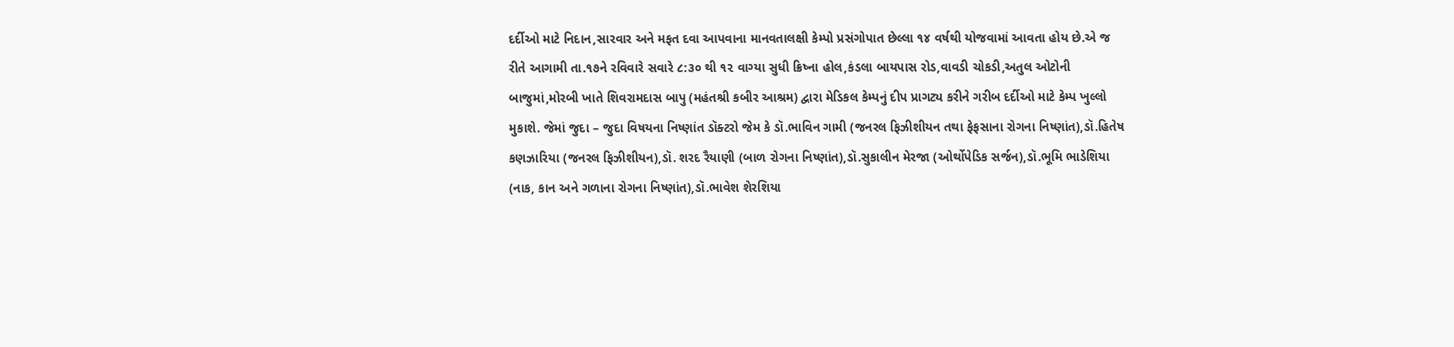દર્દીઓ માટે નિદાન,સારવાર અને મફત દવા આપવાના માનવતાલક્ષી કેમ્પો પ્રસંગોપાત છેલ્લા ૧૪ વર્ષથી યોજવામાં આવતા હોય છે.એ જ રીતે આગામી તા.૧૭ને રવિવારે સવારે ૮:૩૦ થી ૧૨ વાગ્યા સુધી ક્રિષ્ના હોલ,કંડલા બાયપાસ રોડ,વાવડી ચોકડી,અતુલ ઓટોની બાજુમાં,મોરબી ખાતે શિવરામદાસ બાપુ (મહંતશ્રી કબીર આશ્રમ) દ્વારા મેડિકલ કેમ્પનું દીપ પ્રાગટ્ય કરીને ગરીબ દર્દીઓ માટે કેમ્પ ખુલ્લો મુકાશે. જેમાં જુદા – જુદા વિષયના નિષ્ણાંત ડૉક્ટરો જેમ કે ડૉ.ભાવિન ગામી (જનરલ ફિઝીશીયન તથા ફેફસાના રોગના નિષ્ણાંત),ડૉ.હિતેષ કણઝારિયા (જનરલ ફિઝીશીયન),ડૉ. શરદ રૈયાણી (બાળ રોગના નિષ્ણાંત),ડૉ.સુકાલીન મેરજા (ઓર્થોપેડિક સર્જન),ડૉ.ભૂમિ ભાડેશિયા (નાક, કાન અને ગળાના રોગના નિષ્ણાંત),ડૉ.ભાવેશ શેરશિયા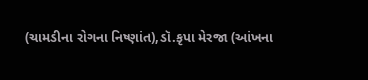(ચામડીના રોગના નિષ્ણાંત),ડૉ.કૃપા મેરજા (આંખના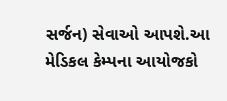સર્જન) સેવાઓ આપશે.આ મેડિકલ કેમ્પના આયોજકો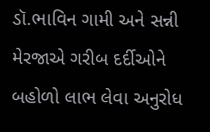ડૉ.ભાવિન ગામી અને સન્ની મેરજાએ ગરીબ દર્દીઓને બહોળો લાભ લેવા અનુરોધ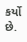કર્યો છે.